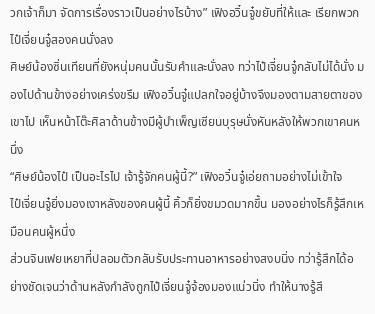วกเจ้าก็มา จัดการเรื่องราวเป็นอย่างไรบ้าง” เฟิงอวิ๋นจู๋ขยับที่ให้และ เรียกพวกไป๋เจี่ยนจู๋สองคนนั่งลง
ศิษย์น้องซิ่นเทียนที่ยังหนุ่มคนนั้นรับคำและนั่งลง ทว่าไป๋เจี่ยนจู๋กลับไม่ได้นั่ง มองไปด้านข้างอย่างเคร่งขรึม เฟิงอวิ๋นจู๋แปลกใจอยู่บ้างจึงมองตามสายตาของเขาไป เห็นหน้าโต๊ะศิลาด้านข้างมีผู้บำเพ็ญเซียนบุรุษนั่งหันหลังให้พวกเขาคนหนึ่ง
“ศิษย์น้องไป๋ เป็นอะไรไป เจ้ารู้จักคนผู้นี้?” เฟิงอวิ๋นจู๋เอ่ยถามอย่างไม่เข้าใจ
ไป๋เจี่ยนจู๋ยิ่งมองเงาหลังของคนผู้นี้ คิ้วก็ยิ่งขมวดมากขึ้น มองอย่างไรก็รู้สึกเหมือนคนผู้หนึ่ง
ส่วนจินเฟยเหยาที่ปลอมตัวกลับรับประทานอาหารอย่างสงบนิ่ง ทว่ารู้สึกได้อย่างชัดเจนว่าด้านหลังกำลังถูกไป๋เจี่ยนจู๋จ้องมองแน่วนิ่ง ทำให้นางรู้สึ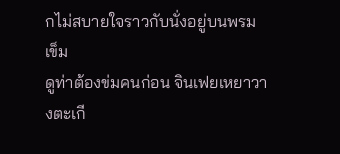กไม่สบายใจราวกับนั่งอยู่บนพรมเข็ม
ดูท่าต้องข่มคนก่อน จินเฟยเหยาวางตะเกี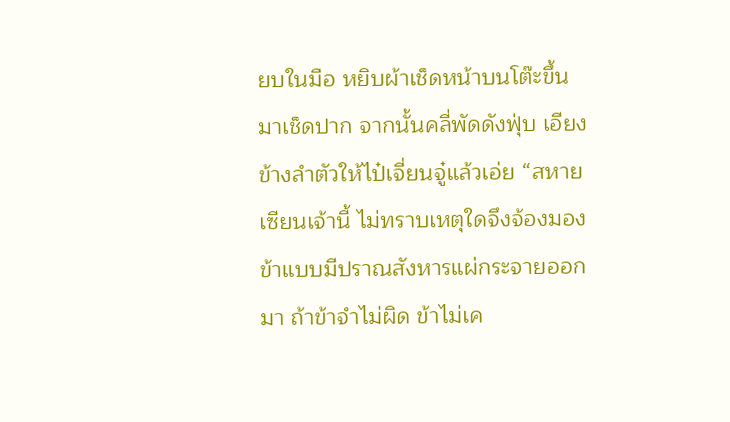ยบในมือ หยิบผ้าเช็ดหน้าบนโต๊ะขึ้นมาเช็ดปาก จากนั้นคลี่พัดดังฟุ่บ เอียงข้างลำตัวให้ไป๋เจี่ยนจู๋แล้วเอ่ย “สหายเซียนเจ้านี้ ไม่ทราบเหตุใดจึงจ้องมองข้าแบบมีปราณสังหารแผ่กระจายออกมา ถ้าข้าจำไม่ผิด ข้าไม่เค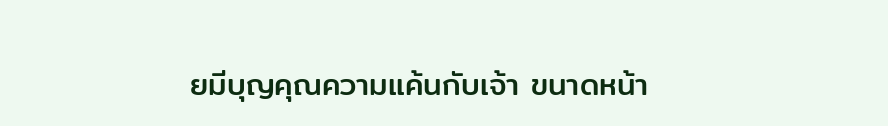ยมีบุญคุณความแค้นกับเจ้า ขนาดหน้า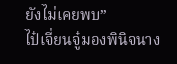ยังไม่เคยพบ”
ไป๋เจี่ยนจู๋มองพินิจนาง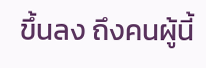ขึ้นลง ถึงคนผู้นี้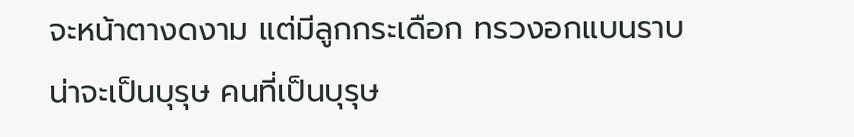จะหน้าตางดงาม แต่มีลูกกระเดือก ทรวงอกแบนราบ น่าจะเป็นบุรุษ คนที่เป็นบุรุษ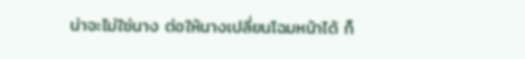น่าจะไม่ใช่นาง ต่อให้นางเปลี่ยนโฉมหน้าได้ ก็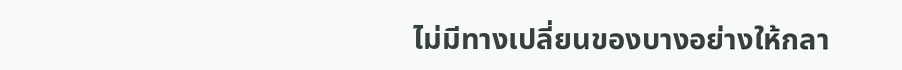ไม่มีทางเปลี่ยนของบางอย่างให้กลา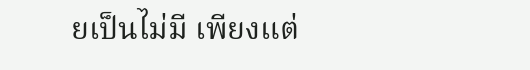ยเป็นไม่มี เพียงแต่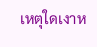เหตุใดเงาห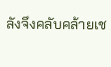ลังจึงคลับคล้ายเช